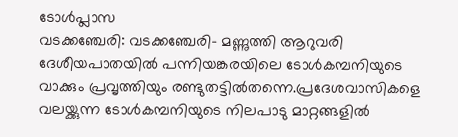ടോൾപ്ലാസ
വടക്കഞ്ചേരി: വടക്കഞ്ചേരി- മണ്ണുത്തി ആറുവരി ദേശീയപാതയിൽ പന്നിയങ്കരയിലെ ടോൾകമ്പനിയുടെ വാക്കും പ്രവൃത്തിയും രണ്ടുതട്ടിൽതന്നെ.പ്രദേശവാസികളെ വലയ്ക്കുന്ന ടോൾകമ്പനിയുടെ നിലപാടു മാറ്റങ്ങളിൽ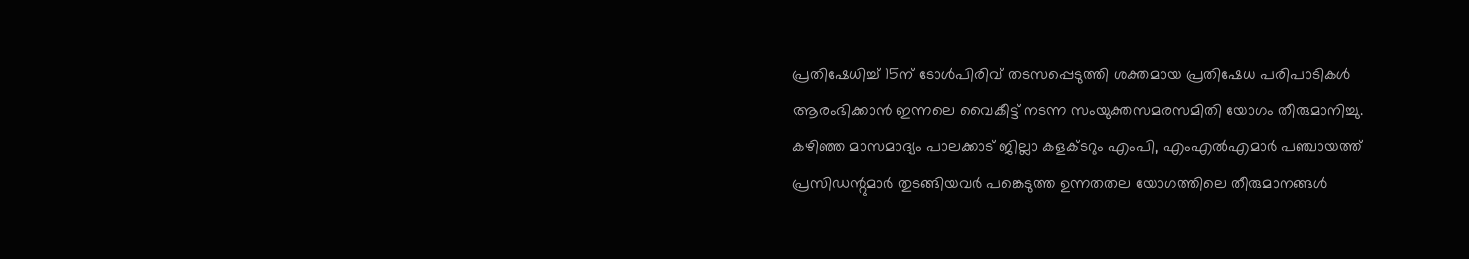പ്രതിഷേധിച്ച് 15ന് ടോൾപിരിവ് തടസപ്പെടുത്തി ശക്തമായ പ്രതിഷേധ പരിപാടികൾ ആരംഭിക്കാൻ ഇന്നലെ വൈകീട്ട് നടന്ന സംയുക്തസമരസമിതി യോഗം തീരുമാനിച്ചു.
കഴിഞ്ഞ മാസമാദ്യം പാലക്കാട് ജില്ലാ കളക്ടറും എംപി, എംഎൽഎമാർ പഞ്ചായത്ത് പ്രസിഡന്റുമാർ തുടങ്ങിയവർ പങ്കെടുത്ത ഉന്നതതല യോഗത്തിലെ തീരുമാനങ്ങൾ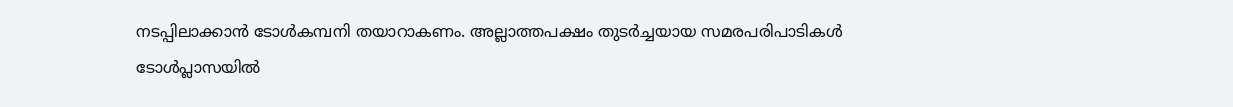നടപ്പിലാക്കാൻ ടോൾകമ്പനി തയാറാകണം. അല്ലാത്തപക്ഷം തുടർച്ചയായ സമരപരിപാടികൾ ടോൾപ്ലാസയിൽ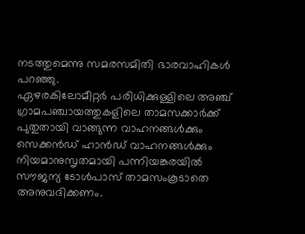നടത്തുമെന്നു സമരസമിതി ഭാരവാഹികൾ പറഞ്ഞു.
ഏഴരകിലോമീറ്റർ പരിധിക്കുള്ളിലെ അഞ്ച് ഗ്രാമപഞ്ചായത്തുകളിലെ താമസക്കാർക്ക് പുതുതായി വാങ്ങുന്ന വാഹനങ്ങൾക്കും സെക്കൻഡ് ഹാൻഡ് വാഹനങ്ങൾക്കും നിയമാനുസൃതമായി പന്നിയങ്കരയിൽ സൗജന്യ ടോൾപാസ് താമസംകൂടാതെ അനുവദിക്കണം.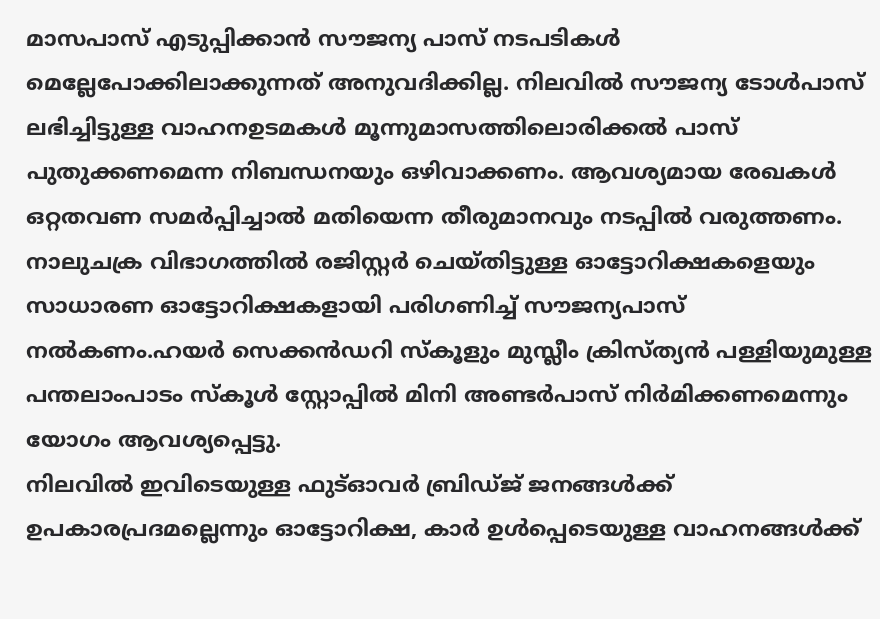മാസപാസ് എടുപ്പിക്കാൻ സൗജന്യ പാസ് നടപടികൾ മെല്ലേപോക്കിലാക്കുന്നത് അനുവദിക്കില്ല. നിലവിൽ സൗജന്യ ടോൾപാസ് ലഭിച്ചിട്ടുള്ള വാഹനഉടമകൾ മൂന്നുമാസത്തിലൊരിക്കൽ പാസ് പുതുക്കണമെന്ന നിബന്ധനയും ഒഴിവാക്കണം. ആവശ്യമായ രേഖകൾ ഒറ്റതവണ സമർപ്പിച്ചാൽ മതിയെന്ന തീരുമാനവും നടപ്പിൽ വരുത്തണം.
നാലുചക്ര വിഭാഗത്തിൽ രജിസ്റ്റർ ചെയ്തിട്ടുള്ള ഓട്ടോറിക്ഷകളെയും സാധാരണ ഓട്ടോറിക്ഷകളായി പരിഗണിച്ച് സൗജന്യപാസ് നൽകണം.ഹയർ സെക്കൻഡറി സ്കൂളും മുസ്ലീം ക്രിസ്ത്യൻ പള്ളിയുമുള്ള പന്തലാംപാടം സ്കൂൾ സ്റ്റോപ്പിൽ മിനി അണ്ടർപാസ് നിർമിക്കണമെന്നും യോഗം ആവശ്യപ്പെട്ടു.
നിലവിൽ ഇവിടെയുള്ള ഫുട്ഓവർ ബ്രിഡ്ജ് ജനങ്ങൾക്ക് ഉപകാരപ്രദമല്ലെന്നും ഓട്ടോറിക്ഷ, കാർ ഉൾപ്പെടെയുള്ള വാഹനങ്ങൾക്ക്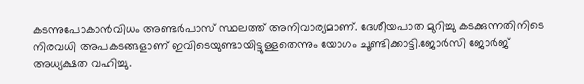കടന്നുപോകാൻവിധം അണ്ടർപാസ് സ്ഥലത്ത് അനിവാര്യമാണ്. ദേശീയപാത മുറിച്ചു കടക്കുന്നതിനിടെ നിരവധി അപകടങ്ങളാണ് ഇവിടെയുണ്ടായിട്ടുള്ളതെന്നും യോഗം ചൂണ്ടിക്കാട്ടി.ജോർസി ജോർജ് അധ്യക്ഷത വഹിച്ചു.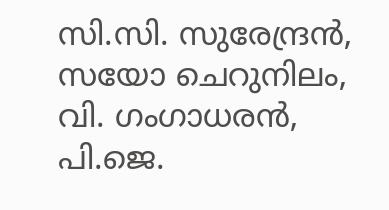സി.സി. സുരേന്ദ്രൻ, സയോ ചെറുനിലം, വി. ഗംഗാധരൻ, പി.ജെ.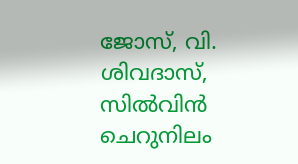ജോസ്, വി. ശിവദാസ്, സിൽവിൻ ചെറുനിലം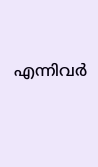എന്നിവർ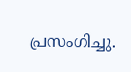പ്രസംഗിച്ചു.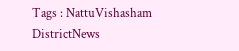Tags : NattuVishasham DistrictNews